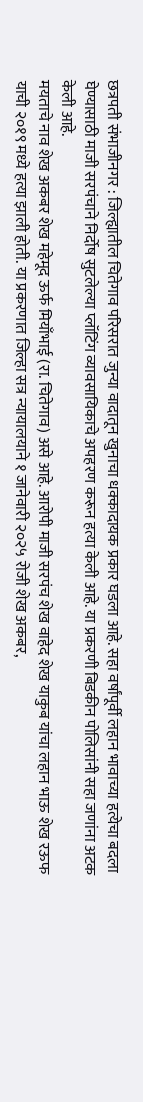छत्रपती संभाजीनगर : जिल्ह्यातील चितेगाव परिसरात जुन्या वादातून खुनाचा धक्कादायक प्रकार घडला आहे. सहा वर्षांपूर्वी लहान भावाच्या हत्येचा बदला घेण्यासाठी माजी सरपंचाने निर्दोष सुटलेल्या प्लॉटिंग व्यावसायिकाचे अपहरण करून हत्या केली आहे. या प्रकरणी बिडकीन पोलिसांनी सहा जणांना अटक केली आहे.
मयताचे नाव शेख अकबर शेख महेमूद ऊर्फ मियाँभाई (रा. चितेगाव) असे आहे. आरोपी माजी सरपंच शेख वाहेद शेख याकुब यांचा लहान भाऊ शेख रऊफ याची २०१९ मध्ये हत्या झाली होती. या प्रकरणात जिल्हा सत्र न्यायालयाने १ जानेवारी २०२५ रोजी शेख अकबर,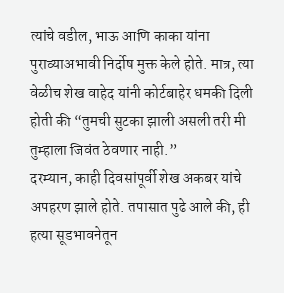त्यांचे वडील, भाऊ आणि काका यांना पुराव्याअभावी निर्दोष मुक्त केले होते. मात्र, त्या वेळीच शेख वाहेद यांनी कोर्टबाहेर धमकी दिली होती की “तुमची सुटका झाली असली तरी मी तुम्हाला जिवंत ठेवणार नाही.”
दरम्यान, काही दिवसांपूर्वी शेख अकबर यांचे अपहरण झाले होते. तपासात पुढे आले की, ही हत्या सूडभावनेतून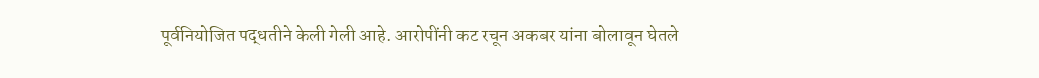पूर्वनियोजित पद्धतीने केली गेली आहे. आरोपींनी कट रचून अकबर यांना बोलावून घेतले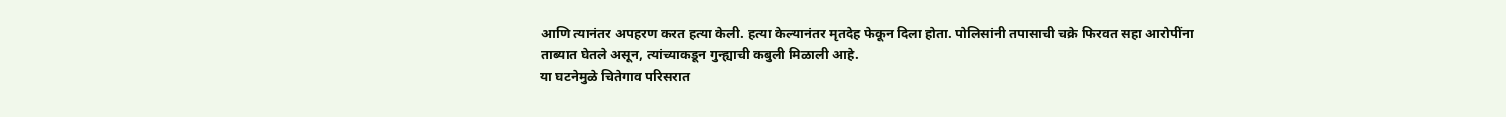आणि त्यानंतर अपहरण करत हत्या केली. हत्या केल्यानंतर मृतदेह फेकून दिला होता. पोलिसांनी तपासाची चक्रे फिरवत सहा आरोपींना ताब्यात घेतले असून, त्यांच्याकडून गुन्ह्याची कबुली मिळाली आहे.
या घटनेमुळे चितेगाव परिसरात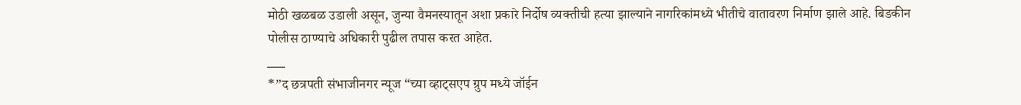मोठी खळबळ उडाली असून, जुन्या वैमनस्यातून अशा प्रकारे निर्दोष व्यक्तीची हत्या झाल्याने नागरिकांमध्ये भीतीचे वातावरण निर्माण झाले आहे. बिडकीन पोलीस ठाण्याचे अधिकारी पुढील तपास करत आहेत.
___
*”द छत्रपती संभाजीनगर न्यूज “च्या व्हाट्सएप ग्रुप मध्ये जॉईन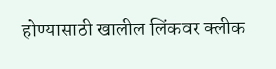होण्यासाठी खालील लिंकवर क्लीक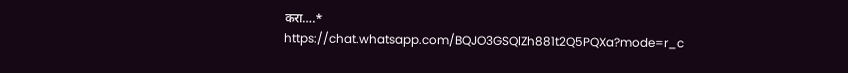करा….*
https://chat.whatsapp.com/BQJO3GSQlZh881t2Q5PQXa?mode=r_c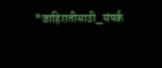*जाहिरातीसाठी_संपर्क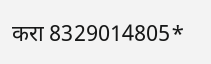करा 8329014805*